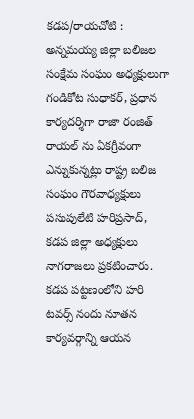కడప/రాయచోటి :
అన్నమయ్య జిల్లా బలిజల సంక్షేమ సంఘం అధ్యక్షులుగా గండికోట సుధాకర్, ప్రధాన కార్యదర్శిగా రాజా రంజిత్ రాయల్ ను ఏకగ్రీవంగా ఎన్నుకున్నట్లు రాష్ట్ర బలిజ సంఘం గౌరవాధ్యక్షులు పసుపులేటి హరిప్రసాద్, కడప జిల్లా అధ్యక్షులు నాగరాజలు ప్రకటించారు. కడప పట్టణంలోని హరి టవర్స్ నందు నూతన కార్యవర్గాన్ని ఆయన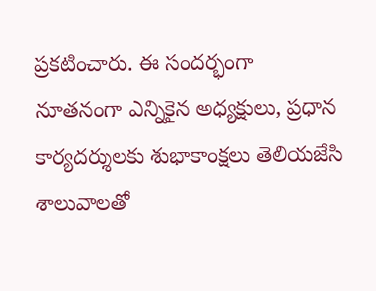ప్రకటించారు. ఈ సందర్భంగా నూతనంగా ఎన్నికైన అధ్యక్షులు, ప్రధాన కార్యదర్శులకు శుభాకాంక్షలు తెలియజేసి శాలువాలతో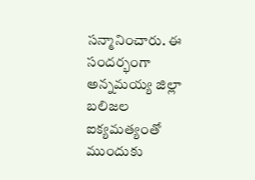సన్మానించారు. ఈ సందర్భంగా అన్నమయ్య జిల్లా బలిజల ఐక్యమత్యంతో ముందుకు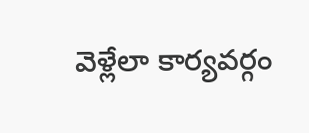వెళ్లేలా కార్యవర్గం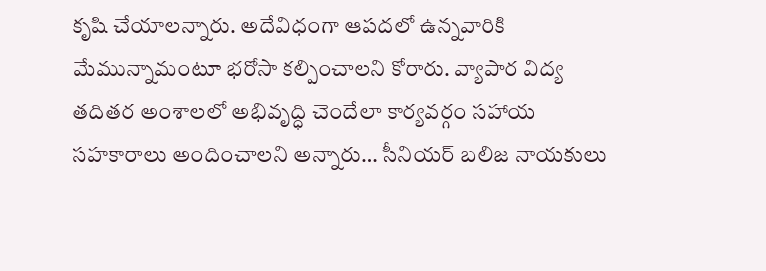కృషి చేయాలన్నారు. అదేవిధంగా ఆపదలో ఉన్నవారికి మేమున్నామంటూ భరోసా కల్పించాలని కోరారు. వ్యాపార విద్య తదితర అంశాలలో అభివృద్ధి చెందేలా కార్యవర్గం సహాయ సహకారాలు అందించాలని అన్నారు… సీనియర్ బలిజ నాయకులు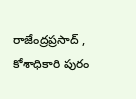రాజేంద్రప్రసాద్ , కోశాధికారి పురం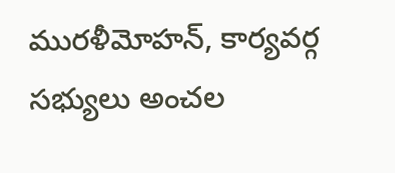మురళీమోహన్, కార్యవర్గ సభ్యులు అంచల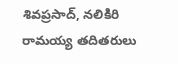శివప్రసాద్, నలికిరి రామయ్య తదితరులు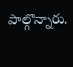పాల్గొన్నారు.